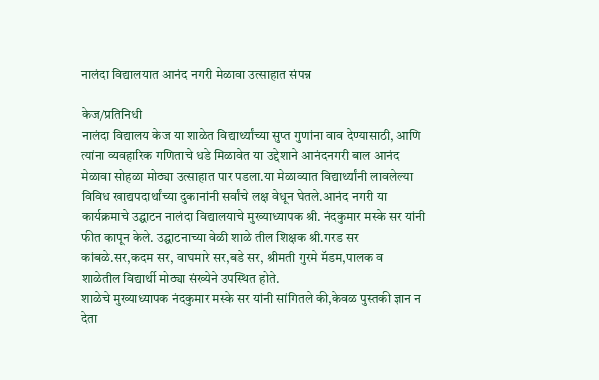नालंदा विद्यालयात आनंद नगरी मेळावा उत्साहात संपन्न

केज/प्रतिनिधी
नालंदा विद्यालय केज या शाळेत विद्यार्थ्यांच्या सुप्त गुणांना वाव देण्यासाठी, आणि त्यांना व्यवहारिक गणिताचे धडे मिळावेत या उद्देशाने आनंदनगरी बाल आनंद मेळावा सोहळा मोठ्या उत्साहात पार पडला.या मेळाव्यात विद्यार्थ्यांनी लावलेल्या विविध खाद्यपदार्थांच्या दुकानांनी सर्वांचे लक्ष वेधून घेतले.आनंद नगरी या कार्यक्रमाचे उद्घाटन नालंदा विद्यालयाचे मुख्याध्यापक श्री. नंदकुमार मस्के सर यांनी फीत कापून केले. उद्घाटनाच्या वेळी शाळे तील शिक्षक श्री.गरड सर कांबळे.सर,कदम सर, वाघमारे सर,बडे सर, श्रीमती गुरमे मॅडम,पालक व शाळेतील विद्यार्थी मोठ्या संख्येने उपस्थित होते.
शाळेचे मुख्याध्यापक नंदकुमार मस्के सर यांनी सांगितले की,केवळ पुस्तकी ज्ञान न देता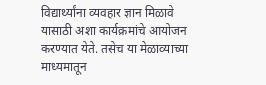विद्यार्थ्यांना व्यवहार ज्ञान मिळावे यासाठी अशा कार्यक्रमांचे आयोजन करण्यात येते. तसेच या मेळाव्याच्या माध्यमातून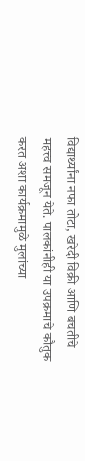विद्यार्थ्यांना नफा तोटा, खरेदी विक्री आणि बचतीचे महत्त्व समजून येते. पालकांनीही या उपक्रमाचे कौतुक करत अशा कार्यक्रमामुळे मुलांच्या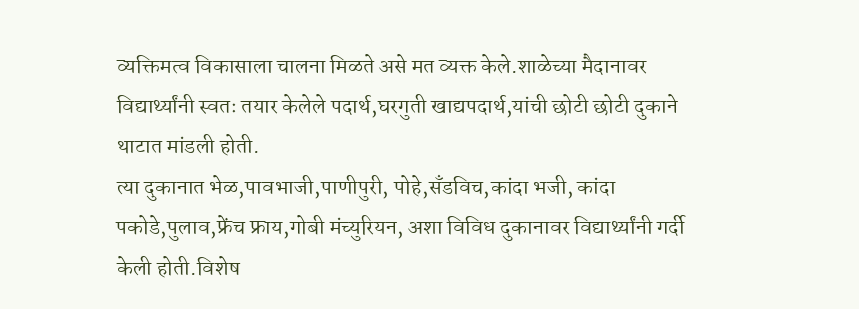व्यक्तिमत्व विकासाला चालना मिळते असे मत व्यक्त केले.शाळेच्या मैदानावर विद्यार्थ्यांनी स्वतः तयार केलेले पदार्थ,घरगुती खाद्यपदार्थ,यांची छोटी छोटी दुकाने थाटात मांडली होती.
त्या दुकानात भेळ,पावभाजी,पाणीपुरी, पोहे,सँडविच,कांदा भजी, कांदा पकोडे,पुलाव,फ्रेंच फ्राय,गोबी मंच्युरियन, अशा विविध दुकानावर विद्यार्थ्यांनी गर्दी केली होती.विशेष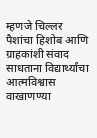म्हणजे चिल्लर पैशांचा हिशोब आणि ग्राहकांशी संवाद साधताना विद्यार्थ्यांचा आत्मविश्वास वाखाणण्या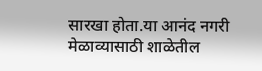सारखा होता.या आनंद नगरी मेळाव्यासाठी शाळेतील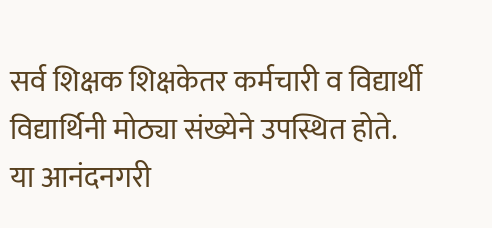सर्व शिक्षक शिक्षकेतर कर्मचारी व विद्यार्थी विद्यार्थिनी मोठ्या संख्येने उपस्थित होते.
या आनंदनगरी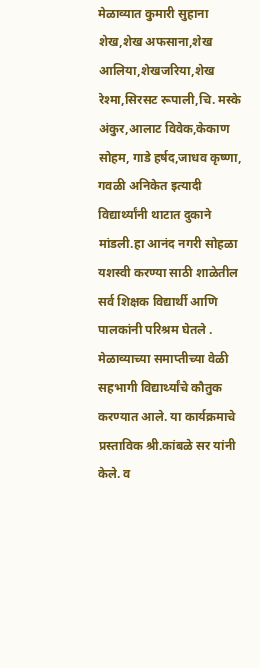मेळाव्यात कुमारी सुहाना शेख,शेख अफसाना,शेख आलिया,शेखजरिया,शेख रेश्मा,सिरसट रूपाली,चि. मस्के अंकुर,आलाट विवेक,केकाण सोहम, गाडे हर्षद,जाधव कृष्णा, गवळी अनिकेत इत्यादी विद्यार्थ्यांनी थाटात दुकाने मांडली.हा आनंद नगरी सोहळा यशस्वी करण्या साठी शाळेतील सर्व शिक्षक विद्यार्थी आणि पालकांनी परिश्रम घेतले . मेळाव्याच्या समाप्तीच्या वेळी सहभागी विद्यार्थ्यांचे कौतुक करण्यात आले. या कार्यक्रमाचे प्रस्ताविक श्री.कांबळे सर यांनी केले. व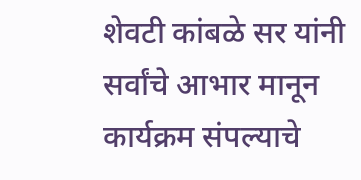शेवटी कांबळे सर यांनी सर्वांचे आभार मानून कार्यक्रम संपल्याचे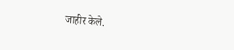जाहीर केले.